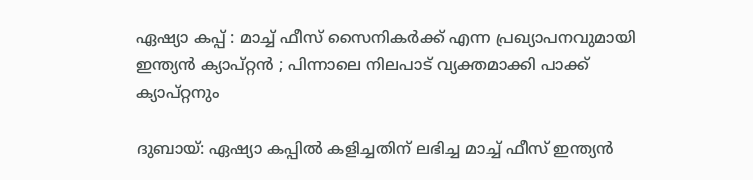ഏഷ്യാ കപ്പ് : മാച്ച് ഫീസ് സൈനികർക്ക് എന്ന പ്രഖ്യാപനവുമായി ഇന്ത്യൻ ക്യാപ്റ്റൻ ; പിന്നാലെ നിലപാട് വ്യക്തമാക്കി പാക്ക് ക്യാപ്റ്റനും

ദുബായ്: ഏഷ്യാ കപ്പില്‍ കളിച്ചതിന് ലഭിച്ച മാച്ച്‌ ഫീസ് ഇന്ത്യൻ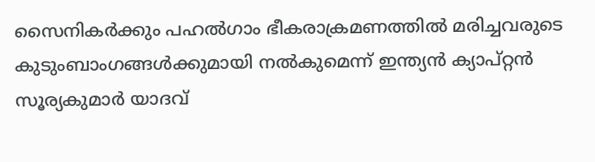സൈനികര്‍ക്കും പഹല്‍ഗാം ഭീകരാക്രമണത്തില്‍ മരിച്ചവരുടെ കുടുംബാംഗങ്ങള്‍ക്കുമായി നല്‍കുമെന്ന് ഇന്ത്യൻ ക്യാപ്റ്റൻ സൂര്യകുമാർ യാദവ്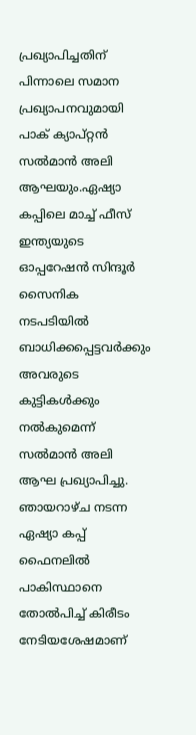പ്രഖ്യാപിച്ചതിന് പിന്നാലെ സമാന പ്രഖ്യാപനവുമായി പാക് ക്യാപ്റ്റൻ സല്‍മാന്‍ അലി ആഘയും.ഏഷ്യാ കപ്പിലെ മാച്ച്‌ ഫീസ് ഇന്ത്യയുടെ ഓപ്പറേഷന്‍ സിന്ദൂര്‍ സൈനിക നടപടിയില്‍ ബാധിക്കപ്പെട്ടവര്‍ക്കും അവരുടെ കുട്ടികള്‍ക്കും നല്‍കുമെന്ന് സല്‍മാന്‍ അലി ആഘ പ്രഖ്യാപിച്ചു. ഞായറാഴ്ച നടന്ന ഏഷ്യാ കപ്പ് ഫൈനലില്‍ പാകിസ്ഥാനെ തോല്‍പിച്ച്‌ കിരീടം നേടിയശേഷമാണ്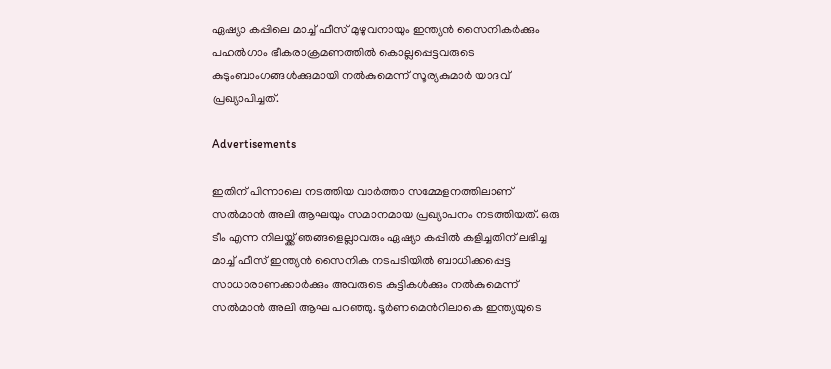ഏഷ്യാ കപ്പിലെ മാച്ച്‌ ഫീസ് മുഴുവനായും ഇന്ത്യൻ സൈനികര്‍ക്കും പഹല്‍ഗാം ഭീകരാക്രമണത്തില്‍ കൊല്ലപ്പെട്ടവരുടെ കുടുംബാംഗങ്ങള്‍ക്കുമായി നല്‍കുമെന്ന് സൂര്യകുമാര്‍ യാദവ് പ്രഖ്യാപിച്ചത്.

Advertisements

ഇതിന് പിന്നാലെ നടത്തിയ വാര്‍ത്താ സമ്മേളനത്തിലാണ് സല്‍മാന്‍ അലി ആഘയും സമാനമായ പ്രഖ്യാപനം നടത്തിയത്. ഒരു ടീം എന്ന നിലയ്ക്ക് ഞങ്ങളെല്ലാവരും ഏഷ്യാ കപ്പില്‍ കളിച്ചതിന് ലഭിച്ച മാച്ച്‌ ഫീസ് ഇന്ത്യൻ സൈനിക നടപടിയില്‍ ബാധിക്കപ്പെട്ട സാധാരാണക്കാര്‍ക്കും അവരുടെ കുട്ടികള്‍ക്കും നല്‍കുമെന്ന് സല്‍മാന്‍ അലി ആഘ പറഞ്ഞു. ടൂര്‍ണമെന്‍റിലാകെ ഇന്ത്യയുടെ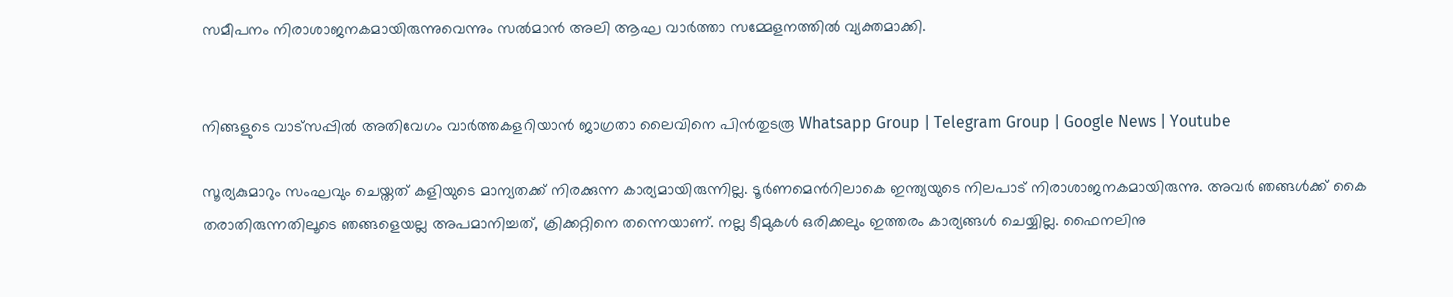സമീപനം നിരാശാജനകമായിരുന്നുവെന്നും സല്‍മാന്‍ അലി ആഘ വാര്‍ത്താ സമ്മേളനത്തില്‍ വ്യക്തമാക്കി.


നിങ്ങളുടെ വാട്സപ്പിൽ അതിവേഗം വാർത്തകളറിയാൻ ജാഗ്രതാ ലൈവിനെ പിൻതുടരൂ Whatsapp Group | Telegram Group | Google News | Youtube

സൂര്യകുമാറും സംഘവും ചെയ്തത് കളിയുടെ മാന്യതക്ക് നിരക്കുന്ന കാര്യമായിരുന്നില്ല. ടൂര്‍ണമെന്‍റിലാകെ ഇന്ത്യയുടെ നിലപാട് നിരാശാജനകമായിരുന്നു. അവര്‍ ഞങ്ങള്‍ക്ക് കൈ തരാതിരുന്നതിലൂടെ ഞങ്ങളെയല്ല അപമാനിച്ചത്, ക്രിക്കറ്റിനെ തന്നെയാണ്. നല്ല ടീമുകള്‍ ഒരിക്കലും ഇത്തരം കാര്യങ്ങള്‍ ചെയ്യില്ല. ഫൈനലിനു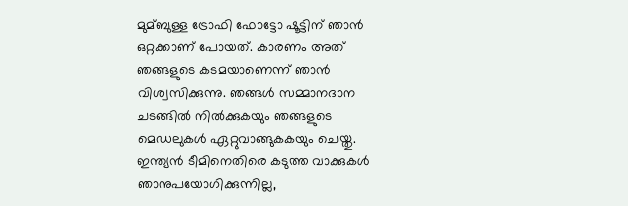മുമ്ബുള്ള ട്രോഫി ഫോട്ടോ ഷൂട്ടിന് ഞാന്‍ ഒറ്റക്കാണ് പോയത്. കാരണം അത് ഞങ്ങളുടെ കടമയാണെന്ന് ഞാന്‍ വിശ്വസിക്കുന്നു. ഞങ്ങള്‍ സമ്മാനദാന ചടങ്ങില്‍ നില്‍ക്കുകയും ഞങ്ങളുടെ മെഡലുകള്‍ ഏറ്റുവാങ്ങുകകയും ചെയ്തു. ഇന്ത്യൻ ടീമിനെതിരെ കടുത്ത വാക്കുകള്‍ ഞാനുപയോഗിക്കുന്നില്ല,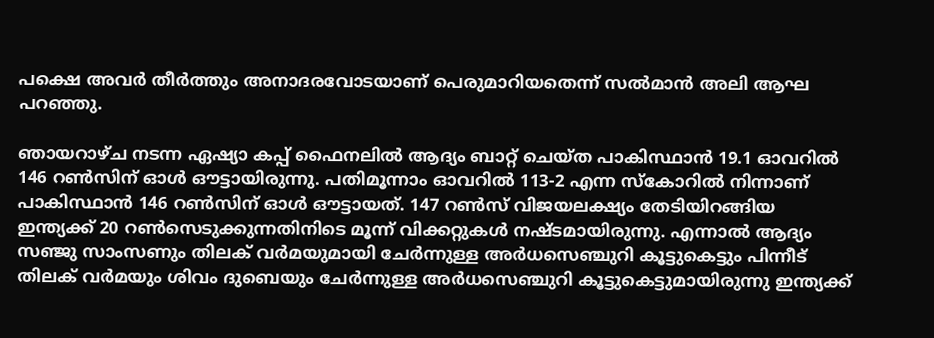പക്ഷെ അവര്‍ തീര്‍ത്തും അനാദരവോടയാണ് പെരുമാറിയതെന്ന് സല്‍മാന്‍ അലി ആഘ പറഞ്ഞു.

ഞായറാഴ്ച നടന്ന ഏഷ്യാ കപ്പ് ഫൈനലില്‍ ആദ്യം ബാറ്റ് ചെയ്ത പാകിസ്ഥാന്‍ 19.1 ഓവറില്‍ 146 റണ്‍സിന് ഓള്‍ ഔട്ടായിരുന്നു. പതിമൂന്നാം ഓവറില്‍ 113-2 എന്ന സ്കോറില്‍ നിന്നാണ് പാകിസ്ഥാന്‍ 146 റണ്‍സിന് ഓള്‍ ഔട്ടായത്. 147 റണ്‍സ് വിജയലക്ഷ്യം തേടിയിറങ്ങിയ ഇന്ത്യക്ക് 20 റണ്‍സെടുക്കുന്നതിനിടെ മൂന്ന് വിക്കറ്റുകള്‍ നഷ്ടമായിരുന്നു. എന്നാല്‍ ആദ്യം സഞ്ജു സാംസണും തിലക് വര്‍മയുമായി ചേര്‍ന്നുള്ള അര്‍ധസെഞ്ചുറി കൂട്ടുകെട്ടും പിന്നീട് തിലക് വര്‍മയും ശിവം ദുബെയും ചേര്‍ന്നുള്ള അര്‍ധസെഞ്ചുറി കൂട്ടുകെട്ടുമായിരുന്നു ഇന്ത്യക്ക്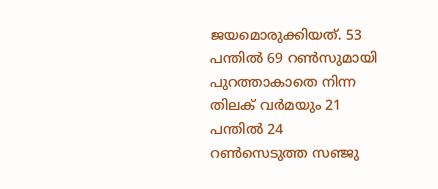ജയമൊരുക്കിയത്. 53 പന്തില്‍ 69 റണ്‍സുമായി പുറത്താകാതെ നിന്ന തിലക് വര്‍മയും 21 പന്തില്‍ 24 റണ്‍സെടുത്ത സഞ്ജു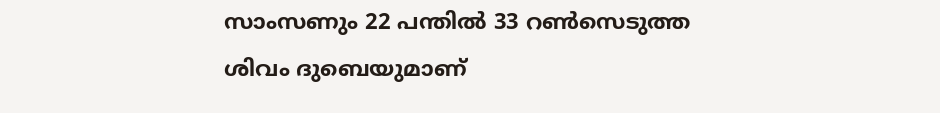സാംസണും 22 പന്തില്‍ 33 റണ്‍സെടുത്ത ശിവം ദുബെയുമാണ്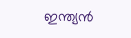ഇന്ത്യൻ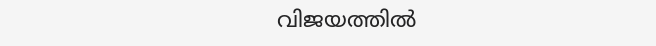വിജയത്തില്‍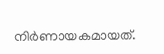നിര്‍ണായകമായത്.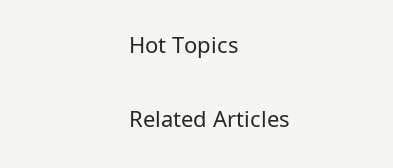Hot Topics

Related Articles